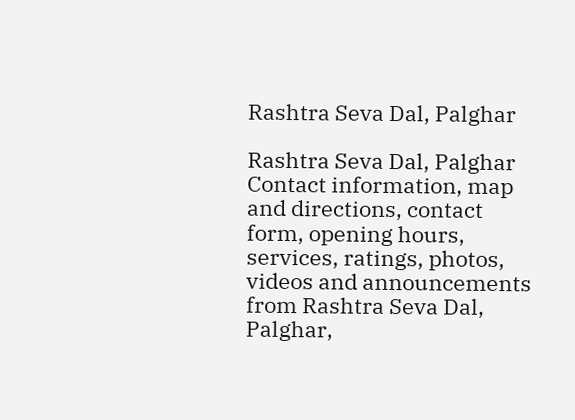Rashtra Seva Dal, Palghar

Rashtra Seva Dal, Palghar Contact information, map and directions, contact form, opening hours, services, ratings, photos, videos and announcements from Rashtra Seva Dal, Palghar,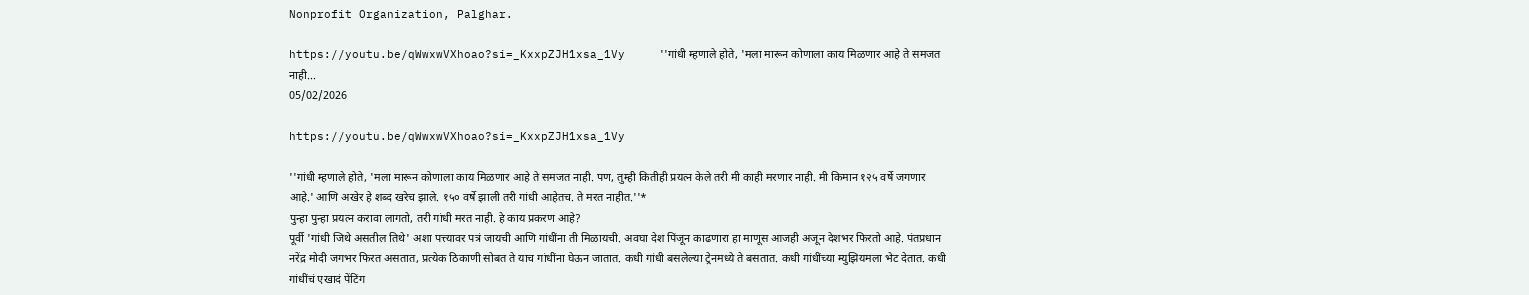Nonprofit Organization, Palghar.

https://youtu.be/qWwxwVXhoao?si=_KxxpZJH1xsa_1Vy     ''गांधी म्हणाले होते, 'मला मारून कोणाला काय मिळणार आहे ते समजत नाही...
05/02/2026

https://youtu.be/qWwxwVXhoao?si=_KxxpZJH1xsa_1Vy

''गांधी म्हणाले होते, 'मला मारून कोणाला काय मिळणार आहे ते समजत नाही. पण, तुम्ही कितीही प्रयत्न केले तरी मी काही मरणार नाही. मी किमान १२५ वर्षे जगणार आहे.' आणि अखेर हे शब्द खरेच झाले. १५० वर्षे झाली तरी गांधी आहेतच. ते मरत नाहीत.''*
पुन्हा पुन्हा प्रयत्न करावा लागतो, तरी गांधी मरत नाही. हे काय प्रकरण आहे?
पूर्वी 'गांधी जिथे असतील तिथे' अशा पत्त्यावर पत्रं जायची आणि गांधींना ती मिळायची. अवघा देश पिंजून काढणारा हा माणूस आजही अजून देशभर फिरतो आहे. पंतप्रधान नरेंद्र मोदी जगभर फिरत असतात, प्रत्येक ठिकाणी सोबत ते याच गांधींना घेऊन जातात. कधी गांधी बसलेल्या ट्रेनमध्ये ते बसतात. कधी गांधींच्या म्युझियमला भेट देतात. कधी गांधींचं एखादं पेंटिंग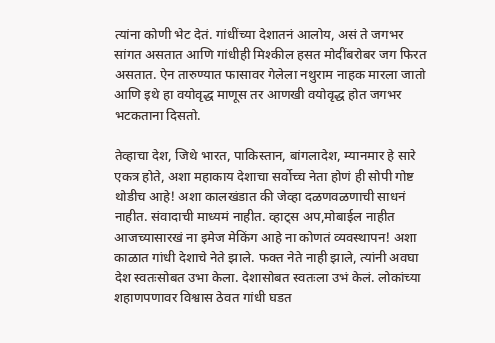त्यांना कोणी भेट देतं. गांधींच्या देशातनं आलोय, असं ते जगभर सांगत असतात आणि गांधीही मिश्कील हसत मोदींबरोबर जग फिरत असतात. ऐन तारुण्यात फासावर गेलेला नथुराम नाहक मारला जातो आणि इथे हा वयोवृद्ध माणूस तर आणखी वयोवृद्ध होत जगभर भटकताना दिसतो.

तेव्हाचा देश, जिथे भारत, पाकिस्तान, बांगलादेश, म्यानमार हे सारे एकत्र होते, अशा महाकाय देशाचा सर्वोच्च नेता होणं ही सोपी गोष्ट थोडीच आहे! अशा कालखंडात की जेव्हा दळणवळणाची साधनं नाहीत. संवादाची माध्यमं नाहीत. व्हाट्स अप,मोबाईल नाहीत आजच्यासारखं ना इमेज मेकिंग आहे ना कोणतं व्यवस्थापन! अशा काळात गांधी देशाचे नेते झाले. फक्त नेते नाही झाले, त्यांनी अवघा देश स्वतःसोबत उभा केला. देशासोबत स्वतःला उभं केलं. लोकांच्या शहाणपणावर विश्वास ठेवत गांधी घडत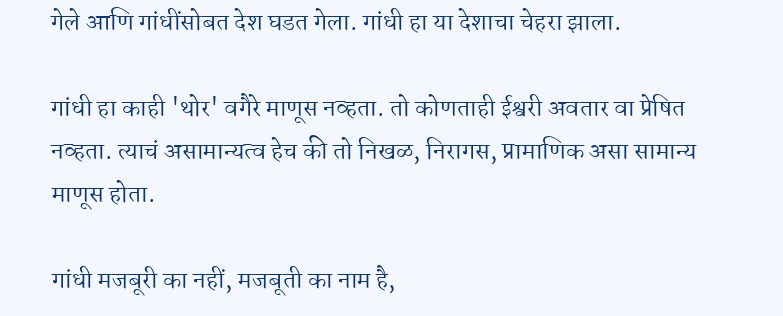गेले आणि गांधींसोबत देश घडत गेला. गांधी हा या देशाचा चेहरा झाला.

गांधी हा काही 'थोर' वगैरे माणूस नव्हता. तो कोणताही ईश्वरी अवतार वा प्रेषित नव्हता. त्याचं असामान्यत्व हेच की तो निखळ, निरागस, प्रामाणिक असा सामान्य माणूस होता.

गांधी मजबूरी का नहीं, मजबूती का नाम है,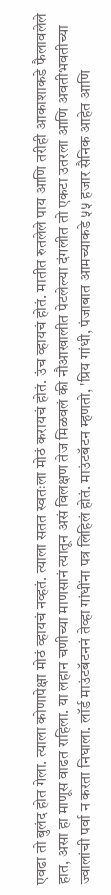एवढा तो बुलंद होत गेला. त्याला कोणापेक्षा मोठं व्हायचं नव्हतं. त्याला सतत स्वतःला मोठं करायचं होतं. उंच व्हायचं होतं. मातीत रुतलेले पाय आणि तरीही आकाशाकडे फैलावलेले हात, असा हा माणूस वाढत राहिला. या लहान चणीच्या माणसानं त्यातून असं विलक्षण तेज मिळवलं की नौआखालीत पेटलेल्या दंगलीत तो एकटा उतरला आणि अवतीभवतीच्या ज्वालांची पर्वा न करता निघाला. लॉर्ड माउंटबॅटननं तेव्हा गांधींना पत्र लिहिलं होतं. माउंटबॅटन म्हणतो, 'प्रिय गांधी, पंजाबात आमच्याकडे ५५ हजार सैनिक आहेत आणि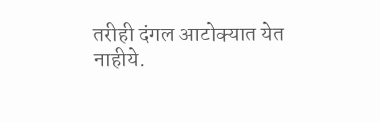तरीही दंगल आटोक्यात येत नाहीये.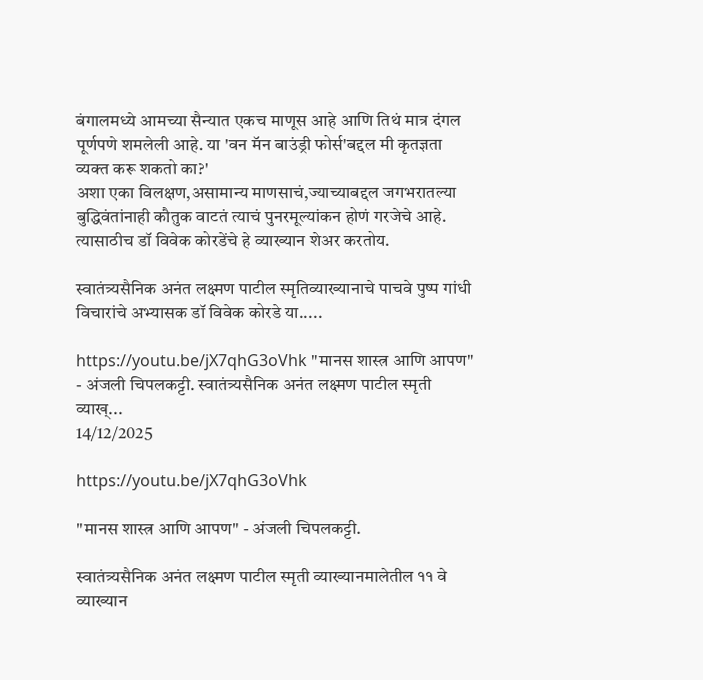बंगालमध्ये आमच्या सैन्यात एकच माणूस आहे आणि तिथं मात्र दंगल पूर्णपणे शमलेली आहे. या 'वन मॅन बाउंड्री फोर्स'बद्दल मी कृतज्ञता व्यक्त करू शकतो का?'
अशा एका विलक्षण,असामान्य माणसाचं,ज्याच्याबद्दल जगभरातल्या बुद्धिवंतांनाही कौतुक वाटतं त्याचं पुनरमूल्यांकन होणं गरजेचे आहे. त्यासाठीच डॉ विवेक कोरडेंचे हे व्याख्यान शेअर करतोय.

स्वातंत्र्यसैनिक अनंत लक्ष्मण पाटील स्मृतिव्याख्यानाचे पाचवे पुष्प गांधी विचारांचे अभ्यासक डॉ विवेक कोरडे या.....

https://youtu.be/jX7qhG3oVhk "मानस शास्त्र आणि आपण" - अंजली चिपलकट्टी. स्वातंत्र्यसैनिक अनंत लक्ष्मण पाटील स्मृती व्याख्...
14/12/2025

https://youtu.be/jX7qhG3oVhk

"मानस शास्त्र आणि आपण" - अंजली चिपलकट्टी.

स्वातंत्र्यसैनिक अनंत लक्ष्मण पाटील स्मृती व्याख्यानमालेतील ११ वे व्याख्यान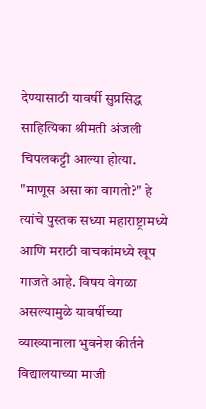देण्यासाठी यावर्षी सुप्रसिद्ध साहित्यिका श्रीमती अंजली चिपलकट्टी आल्या होत्या. "माणूस असा का वागतो?" हे त्यांचे पुस्तक सध्या महाराष्ट्रामध्ये आणि मराठी वाचकांमध्ये खूप गाजते आहे. विषय वेगळा असल्यामुळे यावर्षीच्या व्याख्यानाला भुवनेश कीर्तने विद्यालयाच्या माजी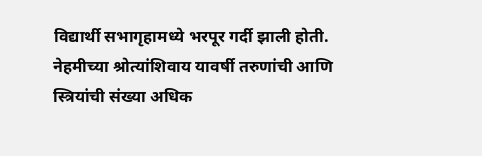विद्यार्थी सभागृहामध्ये भरपूर गर्दी झाली होती. नेहमीच्या श्रोत्यांशिवाय यावर्षी तरुणांची आणि स्त्रियांची संख्या अधिक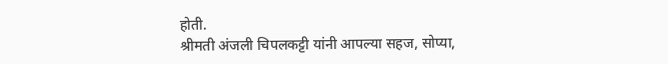होती.
श्रीमती अंजली चिपलकट्टी यांनी आपल्या सहज, सोप्या,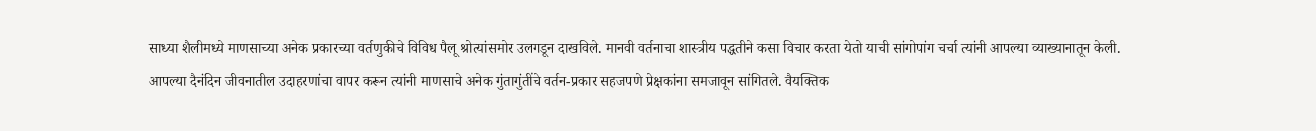साध्या शैलीमध्ये माणसाच्या अनेक प्रकारच्या वर्तणुकीचे विविध पैलू श्रोत्यांसमोर उलगडून दाखविले. मानवी वर्तनाचा शास्त्रीय पद्धतीने कसा विचार करता येतो याची सांगोपांग चर्चा त्यांनी आपल्या व्याख्यानातून केली. आपल्या दैनंदिन जीवनातील उदाहरणांचा वापर करून त्यांनी माणसाचे अनेक गुंतागुंतींचे वर्तन-प्रकार सहजपणे प्रेक्षकांना समजावून सांगितले. वैयक्तिक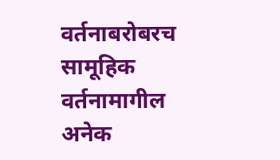वर्तनाबरोबरच सामूहिक वर्तनामागील अनेक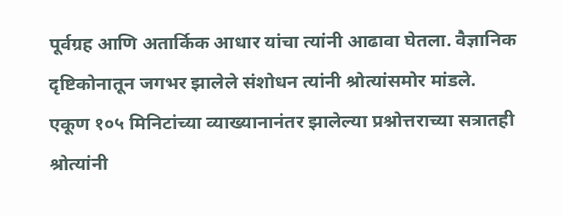पूर्वग्रह आणि अतार्किक आधार यांचा त्यांनी आढावा घेतला. वैज्ञानिक दृष्टिकोनातून जगभर झालेले संशोधन त्यांनी श्रोत्यांसमोर मांडले.
एकूण १०५ मिनिटांच्या व्याख्यानानंतर झालेल्या प्रश्नोत्तराच्या सत्रातही श्रोत्यांनी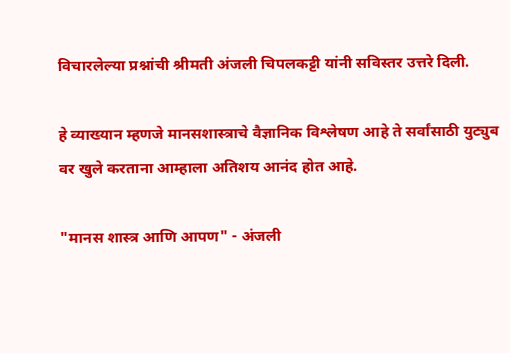विचारलेल्या प्रश्नांची श्रीमती अंजली चिपलकट्टी यांनी सविस्तर उत्तरे दिली.

हे व्याख्यान म्हणजे मानसशास्त्राचे वैज्ञानिक विश्लेषण आहे ते सर्वांसाठी युट्युब वर खुले करताना आम्हाला अतिशय आनंद होत आहे.

"मानस शास्त्र आणि आपण" - अंजली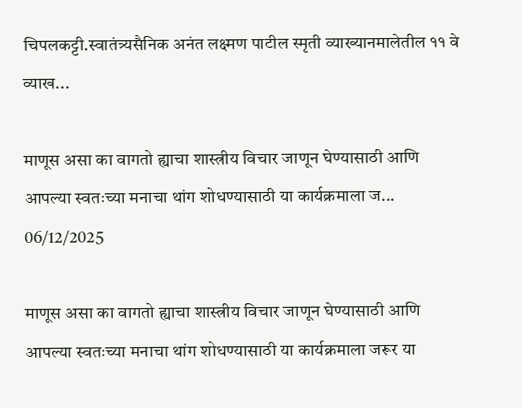चिपलकट्टी.स्वातंत्र्यसैनिक अनंत लक्ष्मण पाटील स्मृती व्याख्यानमालेतील ११ वे व्याख...

माणूस असा का वागतो ह्याचा शास्त्रीय विचार जाणून घेण्यासाठी आणि आपल्या स्वतःच्या मनाचा थांग शोधण्यासाठी या कार्यक्रमाला ज...
06/12/2025

माणूस असा का वागतो ह्याचा शास्त्रीय विचार जाणून घेण्यासाठी आणि आपल्या स्वतःच्या मनाचा थांग शोधण्यासाठी या कार्यक्रमाला जरूर या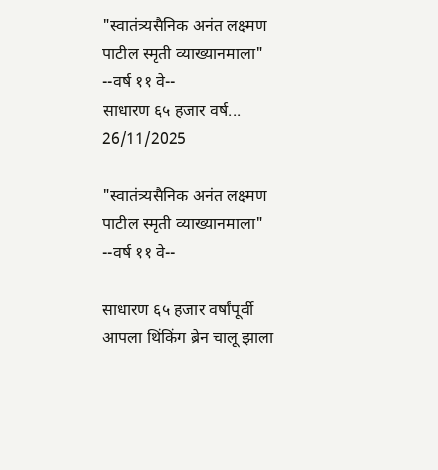"स्वातंत्र्यसैनिक अनंत लक्ष्मण पाटील स्मृती व्याख्यानमाला"       --वर्ष ११ वे--                      साधारण ६५ हजार वर्ष...
26/11/2025

"स्वातंत्र्यसैनिक अनंत लक्ष्मण पाटील स्मृती व्याख्यानमाला"
--वर्ष ११ वे--

साधारण ६५ हजार वर्षांपूर्वी आपला थिंकिंग ब्रेन चालू झाला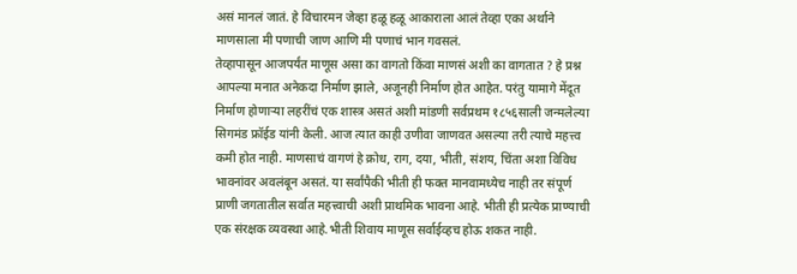असं मानलं जातं. हे विचारमन जेव्हा हळू हळू आकाराला आलं तेव्हा एका अर्थाने माणसाला मी पणाची जाण आणि मी पणाचं भान गवसलं.
तेव्हापासून आजपर्यंत माणूस असा का वागतो किंवा माणसं अशी का वागतात ? हे प्रश्न आपल्या मनात अनेकदा निर्माण झाले, अजूनही निर्माण होत आहेत. परंतु यामागे मेंदूत निर्माण होणाऱ्या लहरींचं एक शास्त्र असतं अशी मांडणी सर्वप्रथम १८५६साली जन्मलेल्या सिगमंड फ्रॉईड यांनी केली. आज त्यात काही उणीवा जाणवत असल्या तरी त्याचे महत्त्व कमी होत नाही. माणसाचं वागणं हे क्रोध, राग, दया, भीती, संशय, चिंता अशा विविध भावनांवर अवलंबून असतं. या सर्वांपैकी भीती ही फक्त मानवामध्येच नाही तर संपूर्ण प्राणी जगतातील सर्वात महत्त्वाची अशी प्राथमिक भावना आहे. भीती ही प्रत्येक प्राण्याची एक संरक्षक व्यवस्था आहे.भीती शिवाय माणूस सर्वाईव्हच होऊ शकत नाही.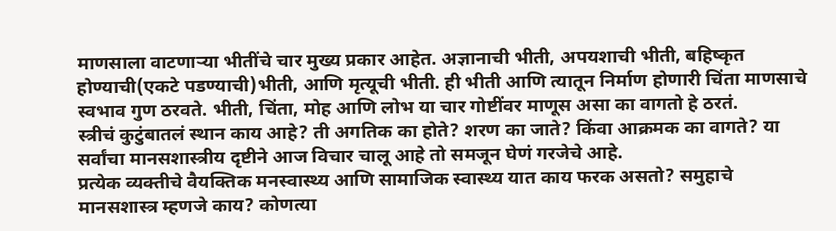माणसाला वाटणाऱ्या भीतींचे चार मुख्य प्रकार आहेत. अज्ञानाची भीती, अपयशाची भीती, बहिष्कृत होण्याची(एकटे पडण्याची)भीती, आणि मृत्यूची भीती. ही भीती आणि त्यातून निर्माण होणारी चिंता माणसाचे स्वभाव गुण ठरवते. भीती, चिंता, मोह आणि लोभ या चार गोष्टींवर माणूस असा का वागतो हे ठरतं.
स्त्रीचं कुटुंबातलं स्थान काय आहे? ती अगतिक का होते? शरण का जाते? किंवा आक्रमक का वागते? या सर्वांचा मानसशास्त्रीय दृष्टीने आज विचार चालू आहे तो समजून घेणं गरजेचे आहे.
प्रत्येक व्यक्तीचे वैयक्तिक मनस्वास्थ्य आणि सामाजिक स्वास्थ्य यात काय फरक असतो? समुहाचे मानसशास्त्र म्हणजे काय? कोणत्या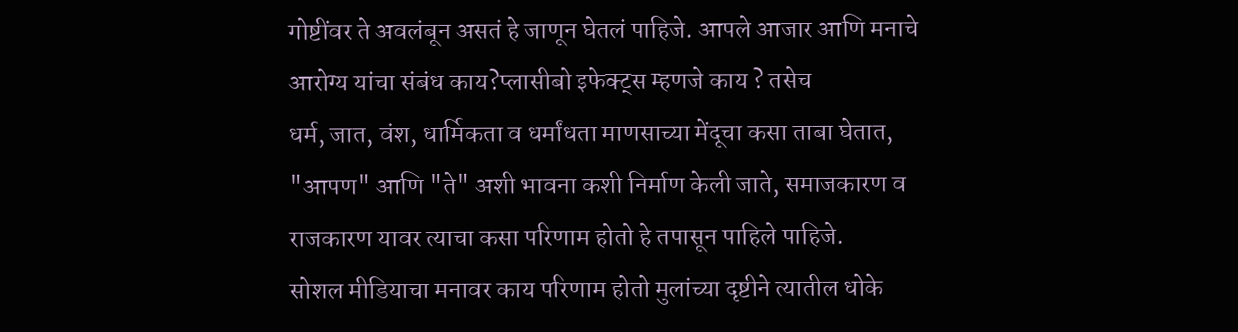गोष्टींवर ते अवलंबून असतं हे जाणून घेतलं पाहिजे. आपले आजार आणि मनाचे आरोग्य यांचा संबंध काय?प्लासीबो इफेक्ट्स म्हणजे काय ? तसेच
धर्म, जात, वंश, धार्मिकता व धर्मांधता माणसाच्या मेंदूचा कसा ताबा घेतात, "आपण" आणि "ते" अशी भावना कशी निर्माण केली जाते, समाजकारण व राजकारण यावर त्याचा कसा परिणाम होतो हे तपासून पाहिले पाहिजे.
सोशल मीडियाचा मनावर काय परिणाम होतो मुलांच्या दृष्टीने त्यातील धोके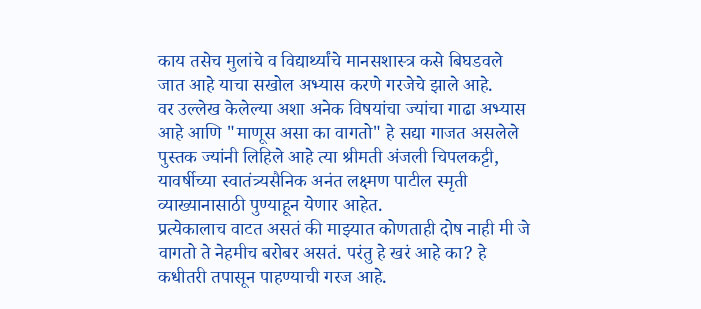काय तसेच मुलांचे व विद्यार्थ्यांचे मानसशास्त्र कसे बिघडवले जात आहे याचा सखोल अभ्यास करणे गरजेचे झाले आहे.
वर उल्लेख केलेल्या अशा अनेक विषयांचा ज्यांचा गाढा अभ्यास आहे आणि "माणूस असा का वागतो" हे सद्या गाजत असलेले पुस्तक ज्यांनी लिहिले आहे त्या श्रीमती अंजली चिपलकट्टी, यावर्षीच्या स्वातंत्र्यसैनिक अनंत लक्ष्मण पाटील स्मृती व्याख्यानासाठी पुण्याहून येणार आहेत.
प्रत्येकालाच वाटत असतं की माझ्यात कोणताही दोष नाही मी जे वागतो ते नेहमीच बरोबर असतं. परंतु हे खरं आहे का? हे कधीतरी तपासून पाहण्याची गरज आहे.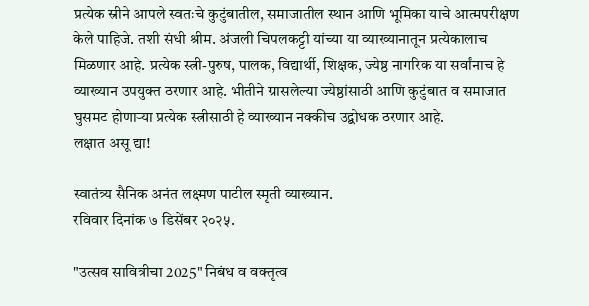प्रत्येक स्रीने आपले स्वतःचे कुटुंबातील, समाजातील स्थान आणि भूमिका याचे आत्मपरीक्षण केले पाहिजे. तशी संधी श्रीम. अंजली चिपलकट्टी यांच्या या व्याख्यानातून प्रत्येकालाच मिळणार आहे. प्रत्येक स्त्री-पुरुष, पालक, विद्यार्थी, शिक्षक, ज्येष्ठ नागरिक या सर्वांनाच हे व्याख्यान उपयुक्त ठरणार आहे. भीतीने ग्रासलेल्या ज्येष्ठांसाठी आणि कुटुंबात व समाजात घुसमट होणाऱ्या प्रत्येक स्त्रीसाठी हे व्याख्यान नक्कीच उद्बोधक ठरणार आहे.
लक्षात असू द्या!

स्वातंत्र्य सैनिक अनंत लक्ष्मण पाटील स्मृती व्याख्यान.
रविवार दिनांक ७ डिसेंबर २०२५.

"उत्सव सावित्रीचा 2025" निबंध व वक्तृत्व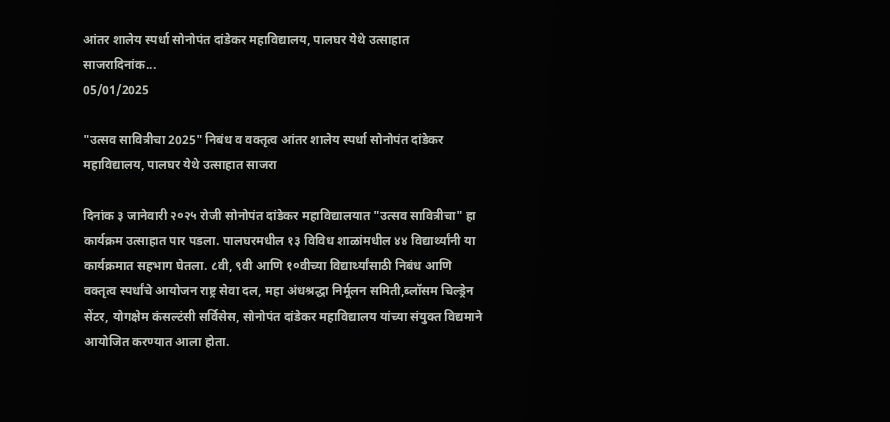आंतर शालेय स्पर्धा सोनोपंत दांडेकर महाविद्यालय, पालघर येथे उत्साहात साजरादिनांक...
05/01/2025

"उत्सव सावित्रीचा 2025" निबंध व वक्तृत्व आंतर शालेय स्पर्धा सोनोपंत दांडेकर महाविद्यालय, पालघर येथे उत्साहात साजरा

दिनांक ३ जानेवारी २०२५ रोजी सोनोपंत दांडेकर महाविद्यालयात "उत्सव सावित्रीचा" हा कार्यक्रम उत्साहात पार पडला. पालघरमधील १३ विविध शाळांमधील ४४ विद्यार्थ्यांनी या कार्यक्रमात सहभाग घेतला. ८वी, ९वी आणि १०वीच्या विद्यार्थ्यांसाठी निबंध आणि वक्तृत्व स्पर्धांचे आयोजन राष्ट्र सेवा दल, महा अंधश्रद्धा निर्मूलन समिती,ब्लॉसम चिल्ड्रेन सेंटर, योगक्षेम कंसल्टंसी सर्विसेस, सोनोपंत दांडेकर महाविद्यालय यांच्या संयुक्त विद्यमाने आयोजित करण्यात आला होता.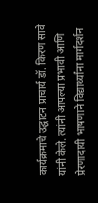कार्यक्रमाचे उद्घाटन प्राचार्य डॉ. किरण सावे यांनी केले. त्यांनी आपल्या प्रभावी आणि प्रेरणादायी भाषणाने विद्यार्थ्यांना मार्गदर्शन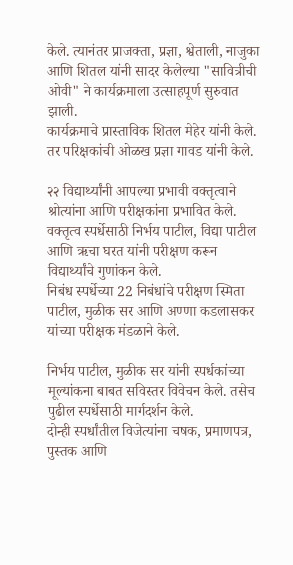केले. त्यानंतर प्राजक्ता, प्रज्ञा, श्वेताली, नाजुका आणि शितल यांनी सादर केलेल्या "सावित्रीची ओवी" ने कार्यक्रमाला उत्साहपूर्ण सुरुवात झाली.
कार्यक्रमाचे प्रास्ताविक शितल मेहेर यांनी केले. तर परिक्षकांची ओळख प्रज्ञा गावड यांनी केले.

२२ विद्यार्थ्यांनी आपल्या प्रभावी वक्तृत्वाने श्रोत्यांना आणि परीक्षकांना प्रभावित केले.
वक्तृत्व स्पर्धेसाठी निर्भय पाटील, विद्या पाटील आणि ऋचा घरत यांनी परीक्षण करून विद्यार्थ्यांचे गुणांकन केले.
निबंध स्पर्धेच्या 22 निबंधांचे परीक्षण स्मिता पाटील, मुळीक सर आणि अण्णा कडलासकर यांच्या परीक्षक मंडळाने केले.

निर्भय पाटील, मुळीक सर यांनी स्पर्धकांच्या मूल्यांकना बाबत सविस्तर विवेचन केले. तसेच पुढील स्पर्धेसाठी मार्गदर्शन केले.
दोन्ही स्पर्धांतील विजेत्यांना चषक, प्रमाणपत्र, पुस्तक आणि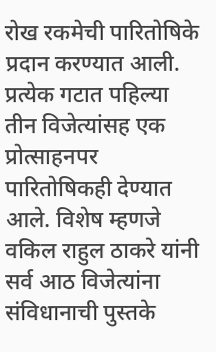रोख रकमेची पारितोषिके प्रदान करण्यात आली. प्रत्येक गटात पहिल्या तीन विजेत्यांसह एक प्रोत्साहनपर पारितोषिकही देण्यात आले. विशेष म्हणजे वकिल राहुल ठाकरे यांनी सर्व आठ विजेत्यांना संविधानाची पुस्तके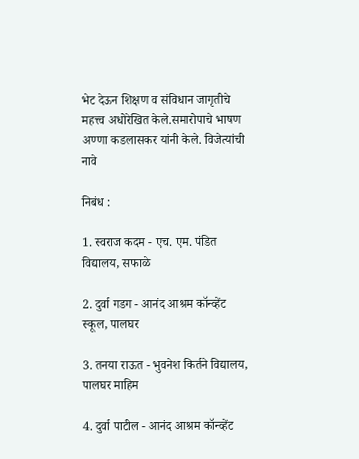भेट देऊन शिक्षण व संविधान जागृतीचे महत्त्व अधोरेखित केले.समारोपाचे भाषण अण्णा कडलासकर यांनी केले. विजेत्यांची नावे

निबंध :

1. स्वराज कदम - एच. एम. पंडित विद्यालय, सफाळे

2. दुर्वा गडग - आनंद आश्रम कॉन्व्हेंट स्कूल, पालघर

3. तनया राऊत - भुवनेश किर्तने विद्यालय, पालघर माहिम

4. दुर्वा पाटील - आनंद आश्रम कॉन्व्हेंट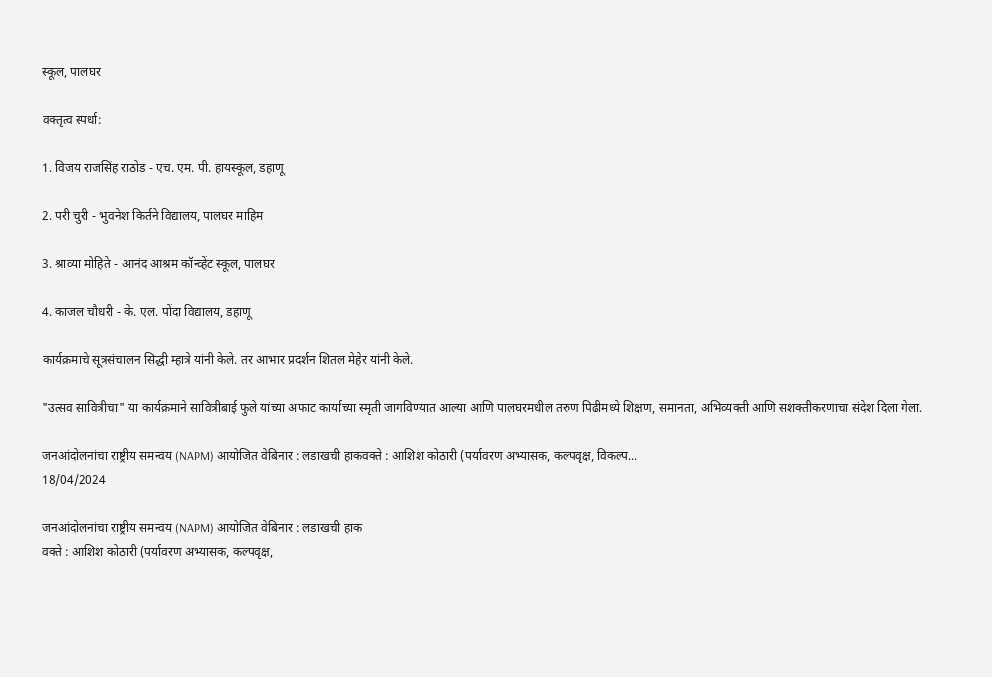स्कूल, पालघर

वक्तृत्व स्पर्धा:

1. विजय राजसिंह राठोड - एच. एम. पी. हायस्कूल, डहाणू

2. परी चुरी - भुवनेश किर्तने विद्यालय, पालघर माहिम

3. श्राव्या मोहिते - आनंद आश्रम कॉन्व्हेंट स्कूल, पालघर

4. काजल चौधरी - के. एल. पोंदा विद्यालय, डहाणू

कार्यक्रमाचे सूत्रसंचालन सिद्धी म्हात्रे यांनी केले. तर आभार प्रदर्शन शितल मेहेर यांनी केले.

"उत्सव सावित्रीचा" या कार्यक्रमाने सावित्रीबाई फुले यांच्या अफाट कार्याच्या स्मृती जागविण्यात आल्या आणि पालघरमधील तरुण पिढीमध्ये शिक्षण, समानता, अभिव्यक्ती आणि सशक्तीकरणाचा संदेश दिला गेला.

जनआंदोलनांचा राष्ट्रीय समन्वय (NAPM) आयोजित वेबिनार : लडाखची हाकवक्ते : आशिश कोठारी (पर्यावरण अभ्यासक, कल्पवृक्ष, विकल्प...
18/04/2024

जनआंदोलनांचा राष्ट्रीय समन्वय (NAPM) आयोजित वेबिनार : लडाखची हाक
वक्ते : आशिश कोठारी (पर्यावरण अभ्यासक, कल्पवृक्ष,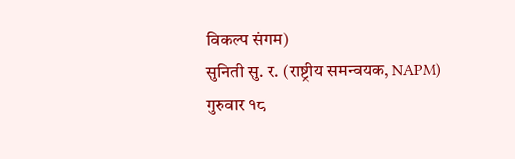विकल्प संगम)
सुनिती सु. र. (राष्ट्रीय समन्वयक, NAPM)
गुरुवार १८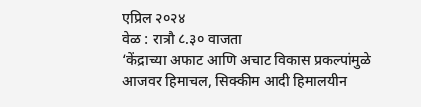एप्रिल २०२४
वेळ : रात्रौ ८.३० वाजता
‘केंद्राच्या अफाट आणि अचाट विकास प्रकल्पांमुळे आजवर हिमाचल, सिक्कीम आदी हिमालयीन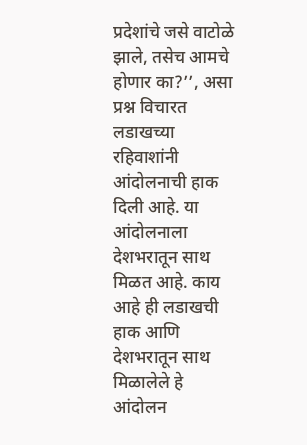प्रदेशांचे जसे वाटोळे झाले, तसेच आमचे होणार का?’’, असा प्रश्न विचारत लडाखच्या रहिवाशांनी आंदोलनाची हाक दिली आहे. या आंदोलनाला देशभरातून साथ मिळत आहे. काय आहे ही लडाखची हाक आणि देशभरातून साथ मिळालेले हे आंदोलन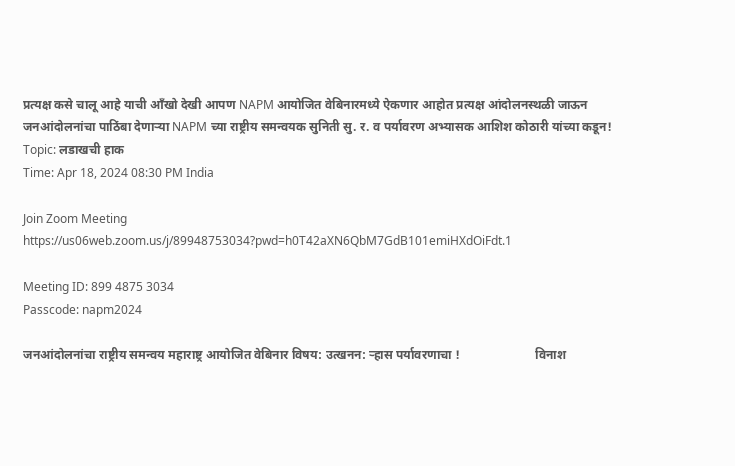प्रत्यक्ष कसे चालू आहे याची आँखो देखी आपण NAPM आयोजित वेबिनारमध्ये ऐकणार आहोत प्रत्यक्ष आंदोलनस्थळी जाऊन जनआंदोलनांचा पाठिंबा देणाऱ्या NAPM च्या राष्ट्रीय समन्वयक सुनिती सु. र. व पर्यावरण अभ्यासक आशिश कोठारी यांच्या कडून!
Topic: लडाखची हाक
Time: Apr 18, 2024 08:30 PM India

Join Zoom Meeting
https://us06web.zoom.us/j/89948753034?pwd=h0T42aXN6QbM7GdB101emiHXdOiFdt.1

Meeting ID: 899 4875 3034
Passcode: napm2024

जनआंदोलनांचा राष्ट्रीय समन्वय महाराष्ट्र आयोजित वेबिनार विषय: उत्खनन: ऱ्हास पर्यावरणाचा !                        विनाश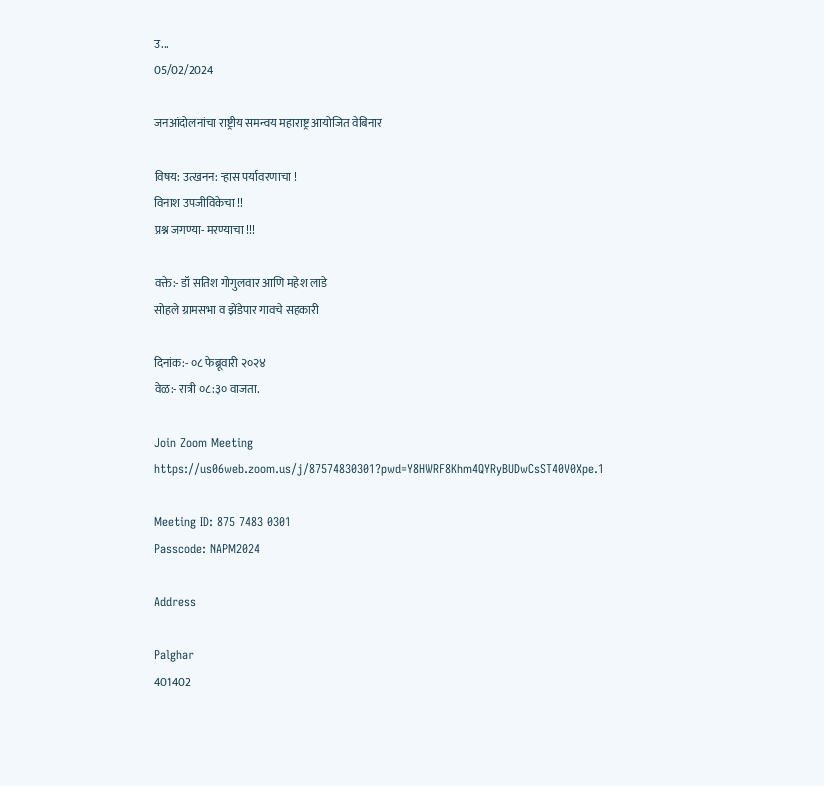उ...
05/02/2024

जनआंदोलनांचा राष्ट्रीय समन्वय महाराष्ट्र आयोजित वेबिनार

विषय: उत्खनन: ऱ्हास पर्यावरणाचा !
विनाश उपजीविकेचा !!
प्रश्न जगण्या- मरण्याचा !!!

वक्ते:- डॉ सतिश गोगुलवार आणि महेश लाडे
सोहले ग्रामसभा व झेंडेपार गावचे सहकारी

दिनांक:- ०८ फेब्रूवारी २०२४
वेळ:- रात्री ०८:३० वाजता.

Join Zoom Meeting
https://us06web.zoom.us/j/87574830301?pwd=Y8HWRF8Khm4QYRyBUDwCsST40V0Xpe.1

Meeting ID: 875 7483 0301
Passcode: NAPM2024

Address

Palghar
401402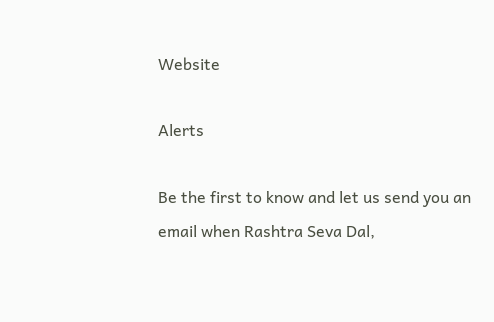Website

Alerts

Be the first to know and let us send you an email when Rashtra Seva Dal,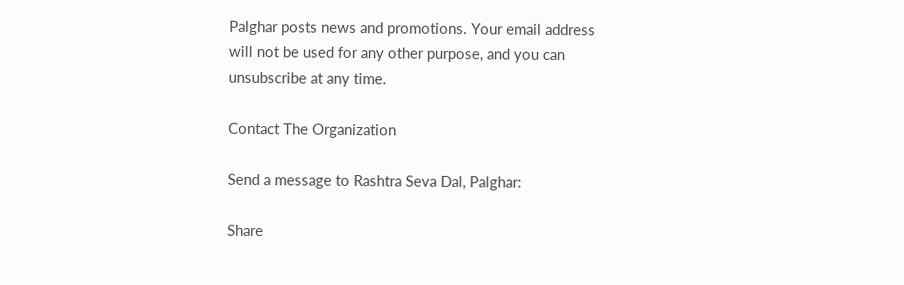Palghar posts news and promotions. Your email address will not be used for any other purpose, and you can unsubscribe at any time.

Contact The Organization

Send a message to Rashtra Seva Dal, Palghar:

Share